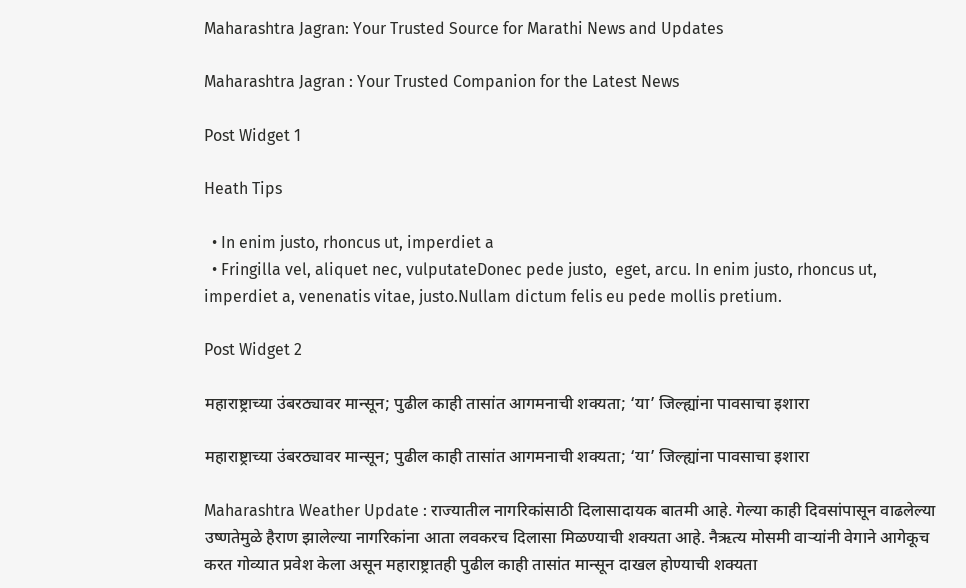Maharashtra Jagran: Your Trusted Source for Marathi News and Updates

Maharashtra Jagran : Your Trusted Companion for the Latest News

Post Widget 1

Heath Tips

  • In enim justo, rhoncus ut, imperdiet a
  • Fringilla vel, aliquet nec, vulputateDonec pede justo,  eget, arcu. In enim justo, rhoncus ut, imperdiet a, venenatis vitae, justo.Nullam dictum felis eu pede mollis pretium.

Post Widget 2

महाराष्ट्राच्या उंबरठ्यावर मान्सून; पुढील काही तासांत आगमनाची शक्यता; ‘या’ जिल्ह्यांना पावसाचा इशारा

महाराष्ट्राच्या उंबरठ्यावर मान्सून; पुढील काही तासांत आगमनाची शक्यता; ‘या’ जिल्ह्यांना पावसाचा इशारा

Maharashtra Weather Update : राज्यातील नागरिकांसाठी दिलासादायक बातमी आहे. गेल्या काही दिवसांपासून वाढलेल्या उष्णतेमुळे हैराण झालेल्या नागरिकांना आता लवकरच दिलासा मिळण्याची शक्यता आहे. नैऋत्य मोसमी वाऱ्यांनी वेगाने आगेकूच करत गोव्यात प्रवेश केला असून महाराष्ट्रातही पुढील काही तासांत मान्सून दाखल होण्याची शक्यता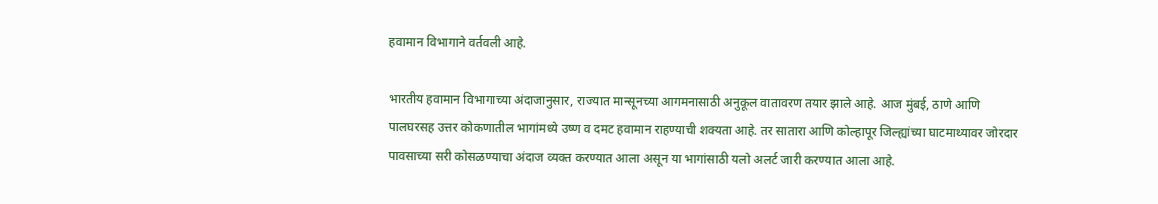हवामान विभागाने वर्तवली आहे.

भारतीय हवामान विभागाच्या अंदाजानुसार, राज्यात मान्सूनच्या आगमनासाठी अनुकूल वातावरण तयार झाले आहे. आज मुंबई, ठाणे आणि पालघरसह उत्तर कोकणातील भागांमध्ये उष्ण व दमट हवामान राहण्याची शक्यता आहे. तर सातारा आणि कोल्हापूर जिल्ह्यांच्या घाटमाथ्यावर जोरदार पावसाच्या सरी कोसळण्याचा अंदाज व्यक्त करण्यात आला असून या भागांसाठी यलो अलर्ट जारी करण्यात आला आहे.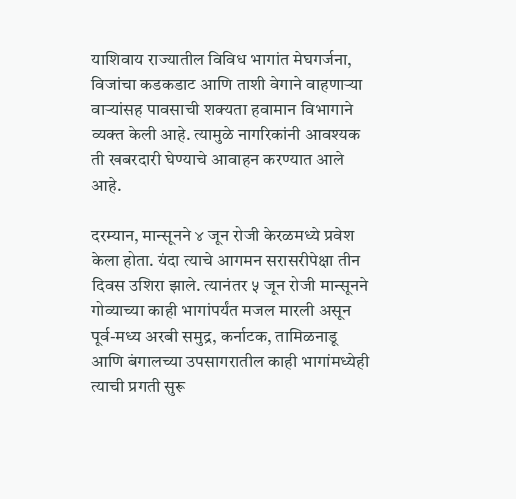याशिवाय राज्यातील विविध भागांत मेघगर्जना, विजांचा कडकडाट आणि ताशी वेगाने वाहणाऱ्या वाऱ्यांसह पावसाची शक्यता हवामान विभागाने व्यक्त केली आहे. त्यामुळे नागरिकांनी आवश्यक ती खबरदारी घेण्याचे आवाहन करण्यात आले आहे.

दरम्यान, मान्सूनने ४ जून रोजी केरळमध्ये प्रवेश केला होता. यंदा त्याचे आगमन सरासरीपेक्षा तीन दिवस उशिरा झाले. त्यानंतर ५ जून रोजी मान्सूनने गोव्याच्या काही भागांपर्यंत मजल मारली असून पूर्व-मध्य अरबी समुद्र, कर्नाटक, तामिळनाडू आणि बंगालच्या उपसागरातील काही भागांमध्येही त्याची प्रगती सुरू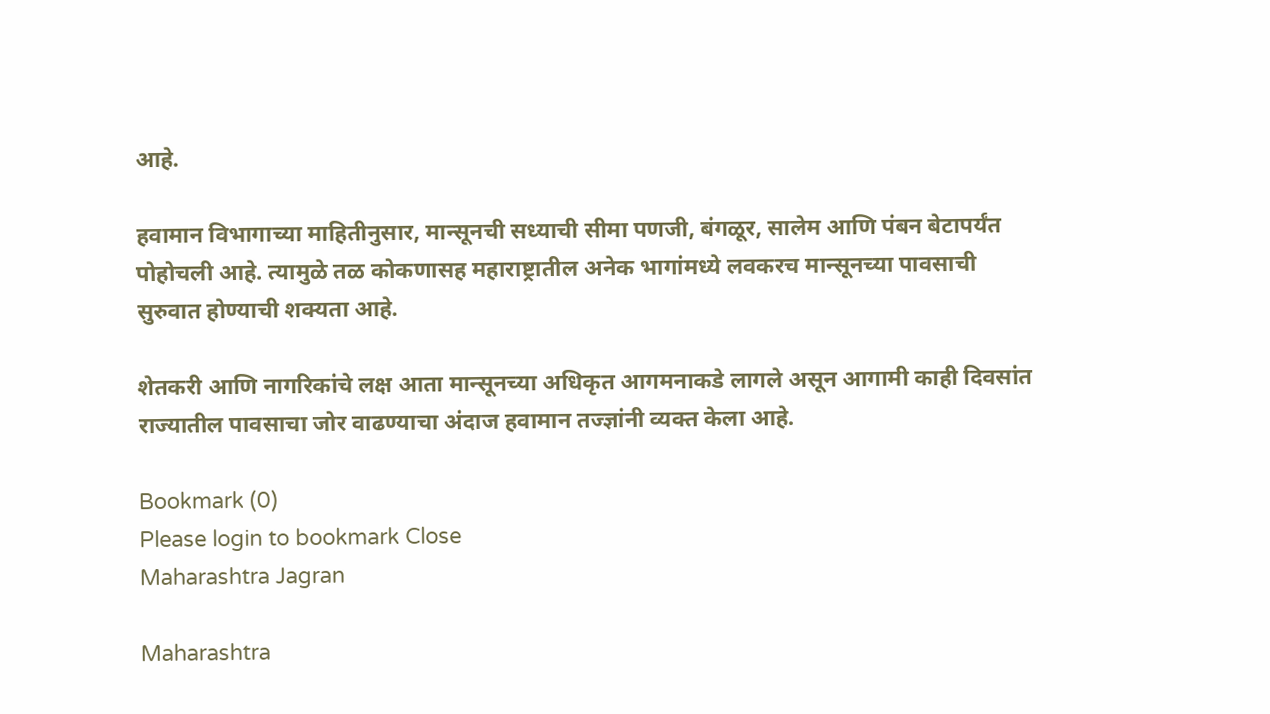आहे.

हवामान विभागाच्या माहितीनुसार, मान्सूनची सध्याची सीमा पणजी, बंगळूर, सालेम आणि पंबन बेटापर्यंत पोहोचली आहे. त्यामुळे तळ कोकणासह महाराष्ट्रातील अनेक भागांमध्ये लवकरच मान्सूनच्या पावसाची सुरुवात होण्याची शक्यता आहे.

शेतकरी आणि नागरिकांचे लक्ष आता मान्सूनच्या अधिकृत आगमनाकडे लागले असून आगामी काही दिवसांत राज्यातील पावसाचा जोर वाढण्याचा अंदाज हवामान तज्ज्ञांनी व्यक्त केला आहे.

Bookmark (0)
Please login to bookmark Close
Maharashtra Jagran

Maharashtra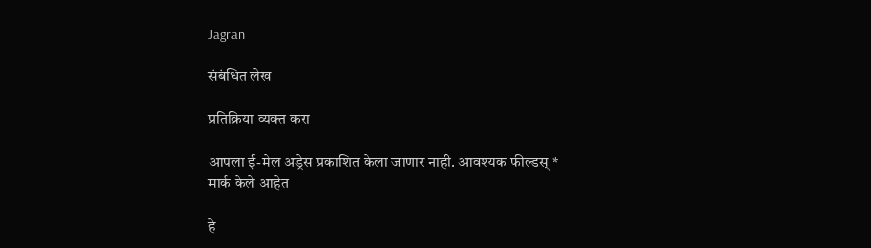Jagran

संबंधित लेख

प्रतिक्रिया व्यक्त करा

आपला ई-मेल अड्रेस प्रकाशित केला जाणार नाही. आवश्यक फील्डस् * मार्क केले आहेत

हे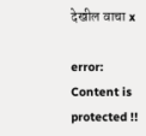देखील वाचा x

error: Content is protected !!